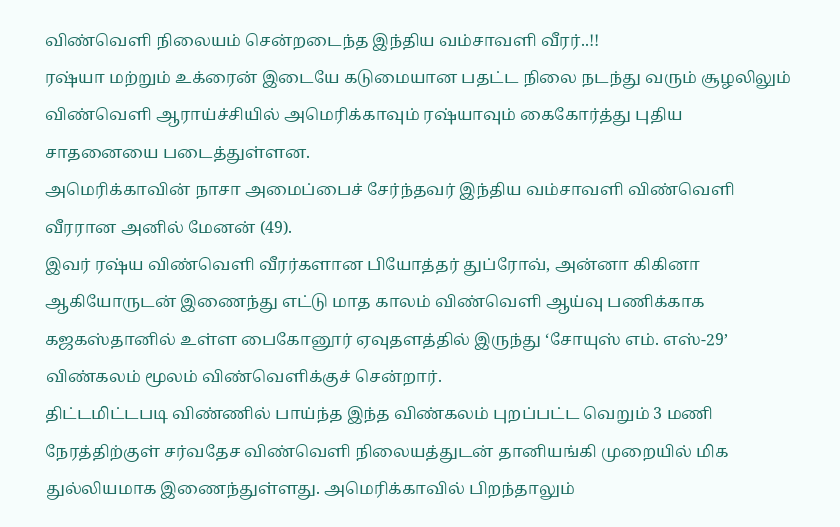விண்வெளி நிலையம் சென்றடைந்த இந்திய வம்சாவளி வீரர்..!!
ரஷ்யா மற்றும் உக்ரைன் இடையே கடுமையான பதட்ட நிலை நடந்து வரும் சூழலிலும் விண்வெளி ஆராய்ச்சியில் அமெரிக்காவும் ரஷ்யாவும் கைகோர்த்து புதிய சாதனையை படைத்துள்ளன.
அமெரிக்காவின் நாசா அமைப்பைச் சேர்ந்தவர் இந்திய வம்சாவளி விண்வெளி வீரரான அனில் மேனன் (49).
இவர் ரஷ்ய விண்வெளி வீரர்களான பியோத்தர் துப்ரோவ், அன்னா கிகினா ஆகியோருடன் இணைந்து எட்டு மாத காலம் விண்வெளி ஆய்வு பணிக்காக கஜகஸ்தானில் உள்ள பைகோனூர் ஏவுதளத்தில் இருந்து ‘சோயுஸ் எம். எஸ்-29’ விண்கலம் மூலம் விண்வெளிக்குச் சென்றார்.
திட்டமிட்டபடி விண்ணில் பாய்ந்த இந்த விண்கலம் புறப்பட்ட வெறும் 3 மணி நேரத்திற்குள் சர்வதேச விண்வெளி நிலையத்துடன் தானியங்கி முறையில் மிக துல்லியமாக இணைந்துள்ளது. அமெரிக்காவில் பிறந்தாலும்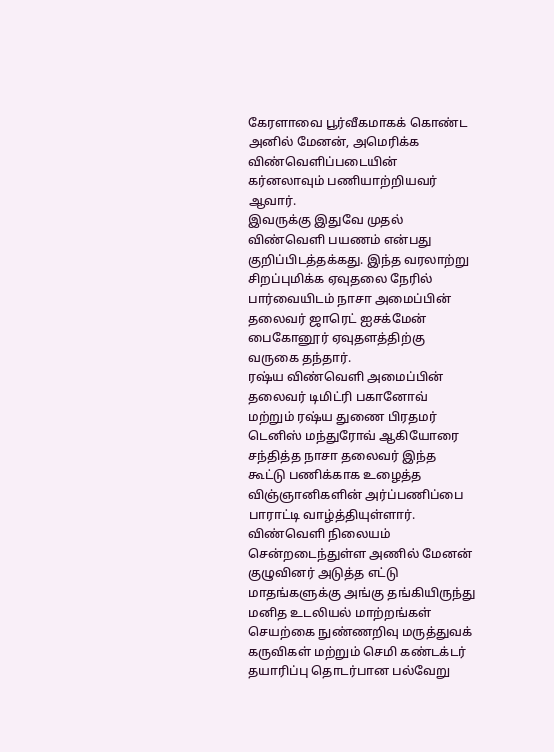கேரளாவை பூர்வீகமாகக் கொண்ட அனில் மேனன், அமெரிக்க விண்வெளிப்படையின் கர்னலாவும் பணியாற்றியவர் ஆவார்.
இவருக்கு இதுவே முதல் விண்வெளி பயணம் என்பது குறிப்பிடத்தக்கது. இந்த வரலாற்று சிறப்புமிக்க ஏவுதலை நேரில் பார்வையிடம் நாசா அமைப்பின் தலைவர் ஜாரெட் ஐசக்மேன் பைகோனூர் ஏவுதளத்திற்கு வருகை தந்தார்.
ரஷ்ய விண்வெளி அமைப்பின் தலைவர் டிமிட்ரி பகானோவ் மற்றும் ரஷ்ய துணை பிரதமர் டெனிஸ் மந்துரோவ் ஆகியோரை சந்தித்த நாசா தலைவர் இந்த கூட்டு பணிக்காக உழைத்த விஞ்ஞானிகளின் அர்ப்பணிப்பை பாராட்டி வாழ்த்தியுள்ளார்.
விண்வெளி நிலையம் சென்றடைந்துள்ள அணில் மேனன் குழுவினர் அடுத்த எட்டு மாதங்களுக்கு அங்கு தங்கியிருந்து மனித உடலியல் மாற்றங்கள் செயற்கை நுண்ணறிவு மருத்துவக் கருவிகள் மற்றும் செமி கண்டக்டர் தயாரிப்பு தொடர்பான பல்வேறு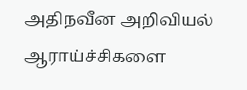அதிநவீன அறிவியல் ஆராய்ச்சிகளை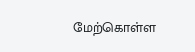மேற்கொள்ள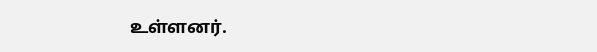உள்ளனர்.